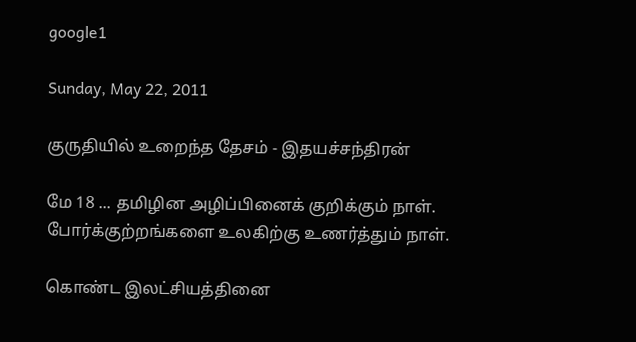google1

Sunday, May 22, 2011

குருதியில் உறைந்த தேசம் - இதயச்சந்திரன்

மே 18 ... தமிழின அழிப்பினைக் குறிக்கும் நாள்.
போர்க்குற்றங்களை உலகிற்கு உணர்த்தும் நாள்.

கொண்ட இலட்சியத்தினை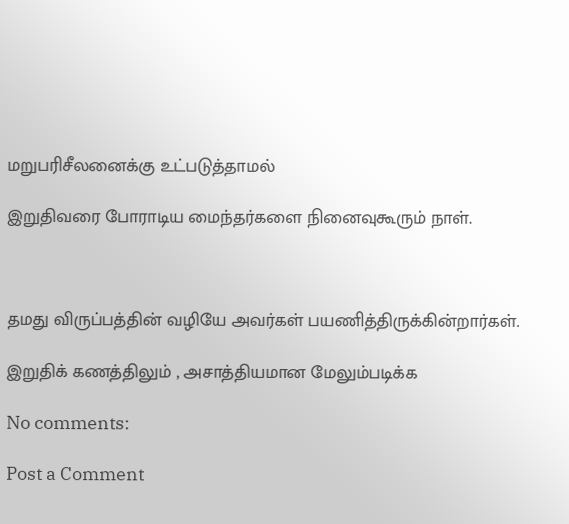மறுபரிசீலனைக்கு உட்படுத்தாமல்

இறுதிவரை போராடிய மைந்தர்களை நினைவுகூரும் நாள்.



தமது விருப்பத்தின் வழியே அவர்கள் பயணித்திருக்கின்றார்கள்.

இறுதிக் கணத்திலும் , அசாத்தியமான மேலும்படிக்க

No comments:

Post a Comment